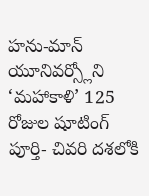హను-మాన్ యూనివర్స్లోని ‘మహాకాళి’ 125 రోజుల షూటింగ్ పూర్తి- చివరి దశలోకి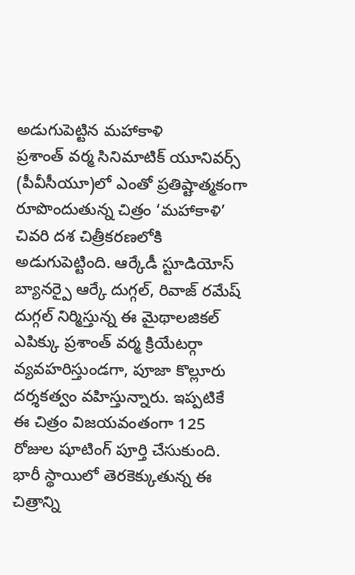అడుగుపెట్టిన మహాకాళి
ప్రశాంత్ వర్మ సినిమాటిక్ యూనివర్స్ (పీవీసీయూ)లో ఎంతో ప్రతిష్టాత్మకంగా రూపొందుతున్న చిత్రం ‘మహాకాళి’ చివరి దశ చిత్రీకరణలోకి అడుగుపెట్టింది. ఆర్కేడీ స్టూడియోస్ బ్యానర్పై ఆర్కే దుగ్గల్, రివాజ్ రమేష్ దుగ్గల్ నిర్మిస్తున్న ఈ మైథాలజికల్ ఎపిక్కు ప్రశాంత్ వర్మ క్రియేటర్గా వ్యవహరిస్తుండగా, పూజా కొల్లూరు దర్శకత్వం వహిస్తున్నారు. ఇప్పటికే ఈ చిత్రం విజయవంతంగా 125 రోజుల షూటింగ్ పూర్తి చేసుకుంది. భారీ స్థాయిలో తెరకెక్కుతున్న ఈ చిత్రాన్ని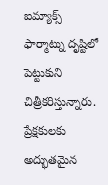ఐమ్యాక్స్ ఫార్మాట్ను దృష్టిలో పెట్టుకుని చిత్రీకరిస్తున్నారు. ప్రేక్షకులకు అద్భుతమైన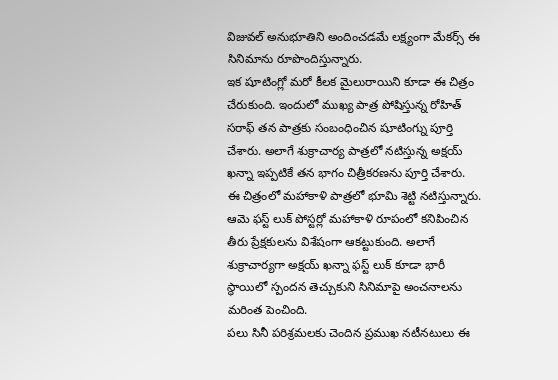విజువల్ అనుభూతిని అందించడమే లక్ష్యంగా మేకర్స్ ఈ సినిమాను రూపొందిస్తున్నారు.
ఇక షూటింగ్లో మరో కీలక మైలురాయిని కూడా ఈ చిత్రం చేరుకుంది. ఇందులో ముఖ్య పాత్ర పోషిస్తున్న రోహిత్ సరాఫ్ తన పాత్రకు సంబంధించిన షూటింగ్ను పూర్తి చేశారు. అలాగే శుక్రాచార్య పాత్రలో నటిస్తున్న అక్షయ్ ఖన్నా ఇప్పటికే తన భాగం చిత్రీకరణను పూర్తి చేశారు.
ఈ చిత్రంలో మహాకాళి పాత్రలో భూమి శెట్టి నటిస్తున్నారు. ఆమె ఫస్ట్ లుక్ పోస్టర్లో మహాకాళి రూపంలో కనిపించిన తీరు ప్రేక్షకులను విశేషంగా ఆకట్టుకుంది. అలాగే శుక్రాచార్యగా అక్షయ్ ఖన్నా ఫస్ట్ లుక్ కూడా భారీ స్థాయిలో స్పందన తెచ్చుకుని సినిమాపై అంచనాలను మరింత పెంచింది.
పలు సినీ పరిశ్రమలకు చెందిన ప్రముఖ నటీనటులు ఈ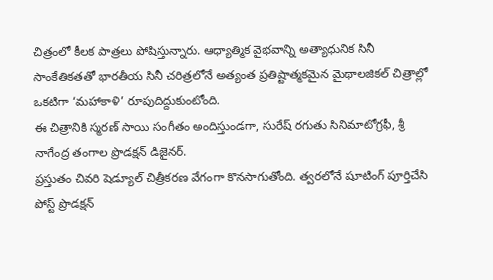చిత్రంలో కీలక పాత్రలు పోషిస్తున్నారు. ఆధ్యాత్మిక వైభవాన్ని అత్యాధునిక సినీ సాంకేతికతతో భారతీయ సినీ చరిత్రలోనే అత్యంత ప్రతిష్టాత్మకమైన మైథాలజికల్ చిత్రాల్లో ఒకటిగా ‘మహాకాళి’ రూపుదిద్దుకుంటోంది.
ఈ చిత్రానికి స్మరణ్ సాయి సంగీతం అందిస్తుండగా, సురేష్ రగుతు సినిమాటోగ్రఫీ, శ్రీ నాగేంద్ర తంగాల ప్రొడక్షన్ డిజైనర్.
ప్రస్తుతం చివరి షెడ్యూల్ చిత్రీకరణ వేగంగా కొనసాగుతోంది. త్వరలోనే షూటింగ్ పూర్తిచేసి పోస్ట్ ప్రొడక్షన్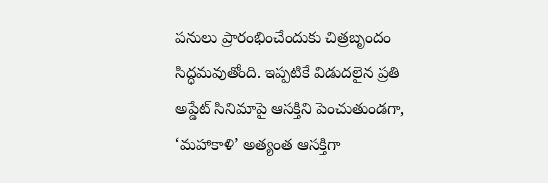పనులు ప్రారంభించేందుకు చిత్రబృందం సిద్ధమవుతోంది. ఇప్పటికే విడుదలైన ప్రతి అప్డేట్ సినిమాపై ఆసక్తిని పెంచుతుండగా, ‘మహాకాళి’ అత్యంత ఆసక్తిగా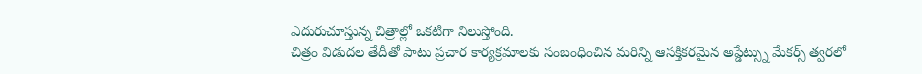ఎదురుచూస్తున్న చిత్రాల్లో ఒకటిగా నిలుస్తోంది.
చిత్రం విడుదల తేదీతో పాటు ప్రచార కార్యక్రమాలకు సంబంధించిన మరిన్ని ఆసక్తికరమైన అప్డేట్స్ను మేకర్స్ త్వరలో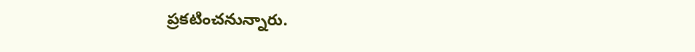ప్రకటించనున్నారు.